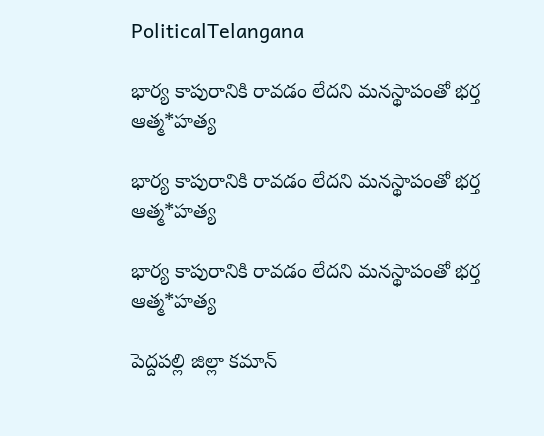PoliticalTelangana

భార్య కాపురానికి రావడం లేదని మనస్థాపంతో భర్త ఆత్మ*హత్య

భార్య కాపురానికి రావడం లేదని మనస్థాపంతో భర్త ఆత్మ*హత్య

భార్య కాపురానికి రావడం లేదని మనస్థాపంతో భర్త ఆత్మ*హత్య

పెద్దపల్లి జిల్లా కమాన్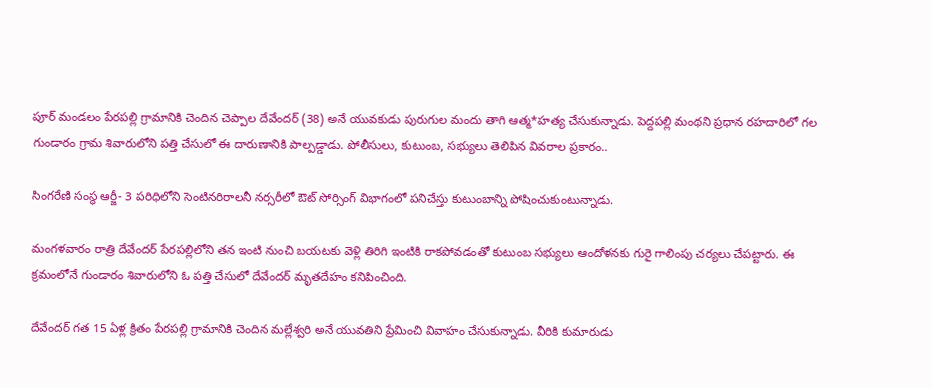పూర్ మండలం పేరపల్లి గ్రామానికి చెందిన చెప్పాల దేవేందర్ (38) అనే యువకుడు పురుగుల మందు తాగి ఆత్మ*హత్య చేసుకున్నాడు. పెద్దపల్లి మంథని ప్రధాన రహదారిలో గల గుండారం గ్రామ శివారులోని పత్తి చేసులో ఈ దారుణానికి పాల్పడ్డాడు. పోలీసులు, కుటుంబ, సభ్యులు తెలిపిన వివరాల ప్రకారం..

సింగరేణి సంస్థ ఆర్జీ- 3 పరిధిలోని సెంటినరిరాలనీ నర్సరీలో ఔట్ సోర్సింగ్ విభాగంలో పనిచేస్తు కుటుంబాన్ని పోషించుకుంటున్నాడు.

మంగళవారం రాత్రి దేవేందర్ పేరపల్లిలోని తన ఇంటి నుంచి బయటకు వెళ్లి తిరిగి ఇంటికి రాకపోవడంతో కుటుంబ సభ్యులు ఆందోళనకు గురై గాలింపు చర్యలు చేపట్టారు. ఈ క్రమంలోనే గుండారం శివారులోని ఓ పత్తి చేసులో దేవేందర్ మృతదేహం కనిపించింది.

దేవేందర్ గత 15 ఏళ్ల క్రితం పేరపల్లి గ్రామానికి చెందిన మల్లేశ్వరి అనే యువతిని ప్రేమించి వివాహం చేసుకున్నాడు. వీరికి కుమారుడు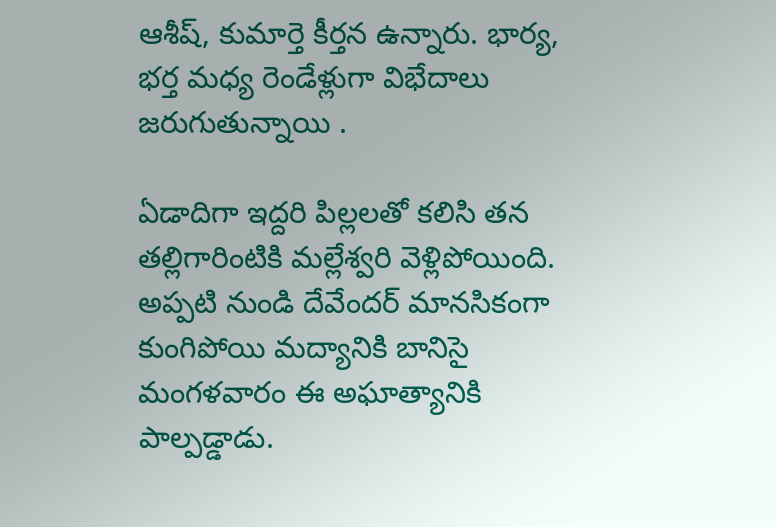ఆశీష్, కుమార్తె కీర్తన ఉన్నారు. భార్య, భర్త మధ్య రెండేళ్లుగా విభేదాలు జరుగుతున్నాయి .

ఏడాదిగా ఇద్దరి పిల్లలతో కలిసి తన తల్లిగారింటికి మల్లేశ్వరి వెళ్లిపోయింది. అప్పటి నుండి దేవేందర్‌ మానసికంగా కుంగిపోయి మద్యానికి బానిసై మంగళవారం ఈ అఘాత్యానికి పాల్పడ్డాడు.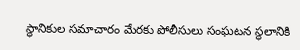స్థానికుల సమాచారం మేరకు పోలీసులు సంఘటన స్థలానికి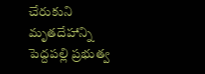చేరుకుని మృతదేహాన్ని పెద్దపల్లి ప్రభుత్వ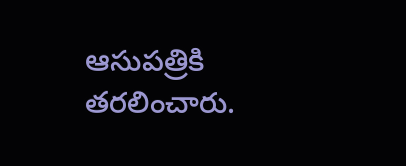ఆసుపత్రికి తరలించారు.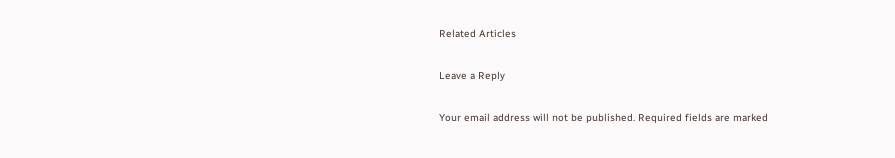Related Articles

Leave a Reply

Your email address will not be published. Required fields are marked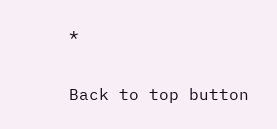*

Back to top button